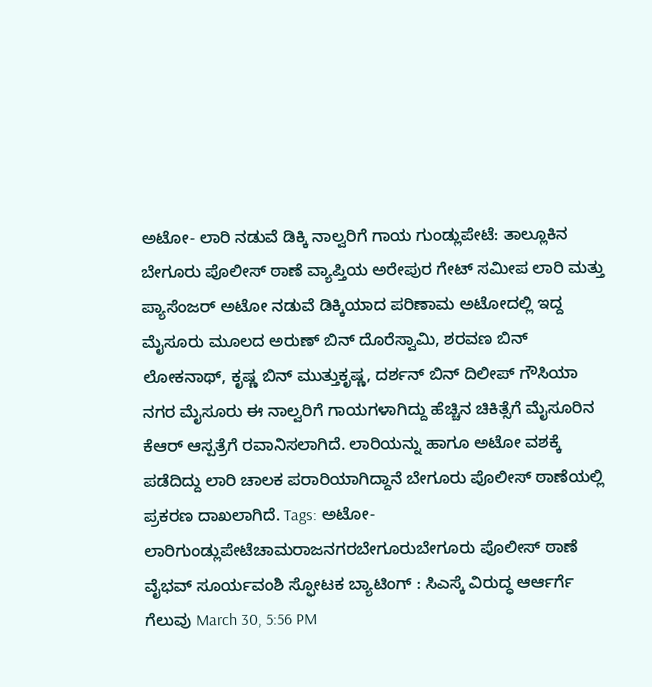ಅಟೋ- ಲಾರಿ ನಡುವೆ ಡಿಕ್ಕಿ ನಾಲ್ವರಿಗೆ ಗಾಯ ಗುಂಡ್ಲುಪೇಟೆ: ತಾಲ್ಲೂಕಿನ ಬೇಗೂರು ಪೊಲೀಸ್ ಠಾಣೆ ವ್ಯಾಪ್ತಿಯ ಅರೇಪುರ ಗೇಟ್ ಸಮೀಪ ಲಾರಿ ಮತ್ತು ಪ್ಯಾಸೆಂಜರ್ ಅಟೋ ನಡುವೆ ಡಿಕ್ಕಿಯಾದ ಪರಿಣಾಮ ಅಟೋದಲ್ಲಿ ಇದ್ದ ಮೈಸೂರು ಮೂಲದ ಅರುಣ್ ಬಿನ್ ದೊರೆಸ್ವಾಮಿ, ಶರವಣ ಬಿನ್ ಲೋಕನಾಥ್, ಕೃಷ್ಣ ಬಿನ್ ಮುತ್ತುಕೃಷ್ಣ, ದರ್ಶನ್ ಬಿನ್ ದಿಲೀಪ್ ಗೌಸಿಯಾ ನಗರ ಮೈಸೂರು ಈ ನಾಲ್ವರಿಗೆ ಗಾಯಗಳಾಗಿದ್ದು ಹೆಚ್ಚಿನ ಚಿಕಿತ್ಸೆಗೆ ಮೈಸೂರಿನ ಕೆಆರ್ ಆಸ್ಪತ್ರೆಗೆ ರವಾನಿಸಲಾಗಿದೆ. ಲಾರಿಯನ್ನು ಹಾಗೂ ಅಟೋ ವಶಕ್ಕೆ ಪಡೆದಿದ್ದು ಲಾರಿ ಚಾಲಕ ಪರಾರಿಯಾಗಿದ್ದಾನೆ ಬೇಗೂರು ಪೊಲೀಸ್ ಠಾಣೆಯಲ್ಲಿ ಪ್ರಕರಣ ದಾಖಲಾಗಿದೆ. Tags: ಅಟೋ- ಲಾರಿಗುಂಡ್ಲುಪೇಟೆಚಾಮರಾಜನಗರಬೇಗೂರುಬೇಗೂರು ಪೊಲೀಸ್ ಠಾಣೆ
ವೈಭವ್ ಸೂರ್ಯವಂಶಿ ಸ್ಫೋಟಕ ಬ್ಯಾಟಿಂಗ್ : ಸಿಎಸ್ಕೆ ವಿರುದ್ಧ ಆರ್ಆರ್ಗೆ ಗೆಲುವು March 30, 5:56 PM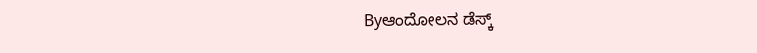Byಆಂದೋಲನ ಡೆಸ್ಕ್